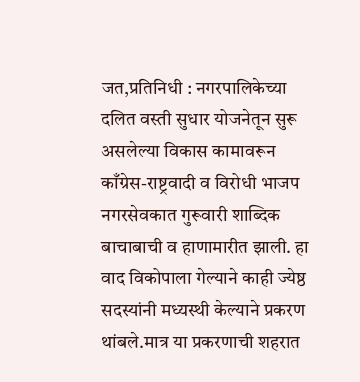जत,प्रतिनिधी : नगरपालिकेच्या दलित वस्ती सुधार योजनेतून सुरू असलेल्या विकास कामावरून काँग्रेस-राष्ट्रवादी व विरोधी भाजप नगरसेवकात गुरूवारी शाब्दिक बाचाबाची व हाणामारीत झाली. हा वाद विकोपाला गेल्याने काही ज्येष्ठ सदस्यांनी मध्यस्थी केल्याने प्रकरण थांबले.मात्र या प्रकरणाची शहरात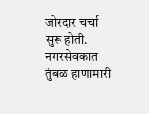जोरदार चर्चा सुरू होती. नगरसेवकात तुंबळ हाणामारी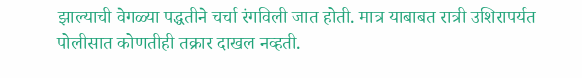झाल्याची वेगळ्या पद्धतीने चर्चा रंगविली जात होती. मात्र याबाबत रात्री उशिरापर्यत पोलीसात कोणतीही तक्रार दाखल नव्हती.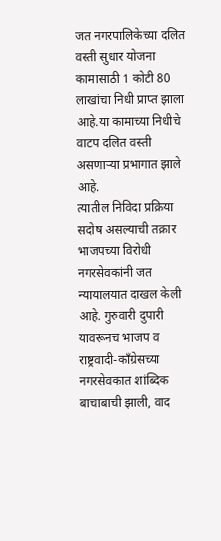जत नगरपालिकेच्या दलित वस्ती सुधार योजना कामासाठी 1 कोटी 80 लाखांचा निधी प्राप्त झाला आहे.या कामाच्या निधीचे वाटप दलित वस्ती असणाऱ्या प्रभागात झाले आहे.
त्यातील निविदा प्रक्रिया सदोष असल्याची तक्रार भाजपच्या विरोधी नगरसेवकांनी जत न्यायालयात दाखल केली आहे. गुरुवारी दुपारी यावरूनच भाजप व राष्ट्रवादी-काँग्रेसच्या नगरसेवकात शांब्दिक बाचाबाची झाली, वाद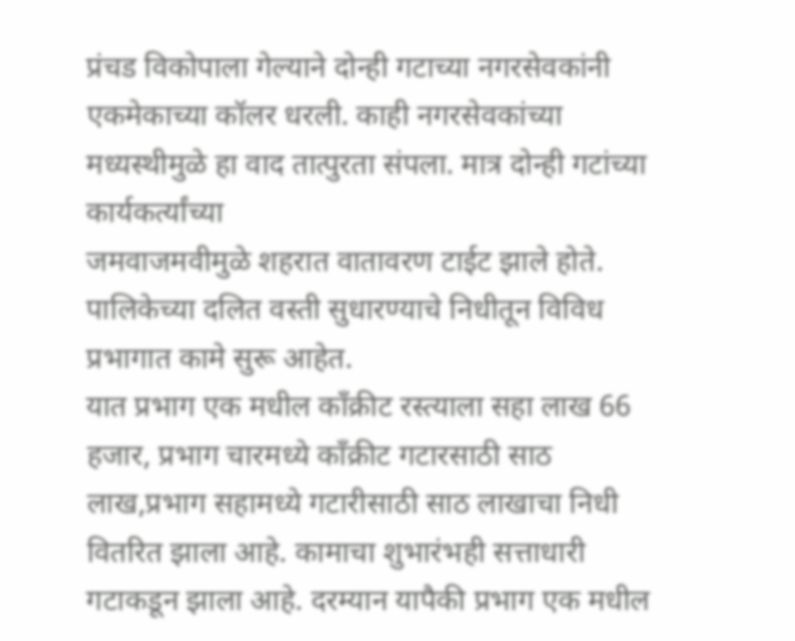प्रंचड विकोपाला गेल्याने दोन्ही गटाच्या नगरसेवकांनी एकमेकाच्या कॉलर धरली. काही नगरसेवकांच्या मध्यस्थीमुळे हा वाद तात्पुरता संपला. मात्र दोन्ही गटांच्या कार्यकर्त्यांच्या
जमवाजमवीमुळे शहरात वातावरण टाईट झाले होते. पालिकेच्या दलित वस्ती सुधारण्याचे निधीतून विविध प्रभागात कामे सुरू आहेत.
यात प्रभाग एक मधील काँक्रीट रस्त्याला सहा लाख 66 हजार, प्रभाग चारमध्ये काँक्रीट गटारसाठी साठ लाख,प्रभाग सहामध्ये गटारीसाठी साठ लाखाचा निधी वितरित झाला आहे. कामाचा शुभारंभही सत्ताधारी गटाकडून झाला आहे. दरम्यान यापैकी प्रभाग एक मधील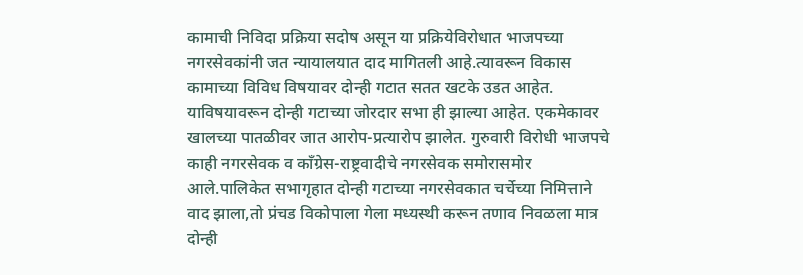कामाची निविदा प्रक्रिया सदोष असून या प्रक्रियेविरोधात भाजपच्या नगरसेवकांनी जत न्यायालयात दाद मागितली आहे.त्यावरून विकास कामाच्या विविध विषयावर दोन्ही गटात सतत खटके उडत आहेत. याविषयावरून दोन्ही गटाच्या जोरदार सभा ही झाल्या आहेत. एकमेकावर खालच्या पातळीवर जात आरोप-प्रत्यारोप झालेत. गुरुवारी विरोधी भाजपचे काही नगरसेवक व काँग्रेस-राष्ट्रवादीचे नगरसेवक समोरासमोर आले.पालिकेत सभागृहात दोन्ही गटाच्या नगरसेवकात चर्चेच्या निमित्ताने वाद झाला,तो प्रंचड विकोपाला गेला मध्यस्थी करून तणाव निवळला मात्र दोन्ही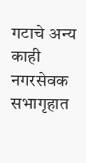गटाचे अन्य काही नगरसेवक सभागृहात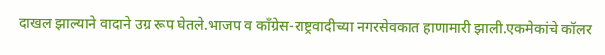दाखल झाल्याने वादाने उग्र रूप घेतले.भाजप व काँग्रेस-राष्ट्रवादीच्या नगरसेवकात हाणामारी झाली.एकमेकांचे कॉलर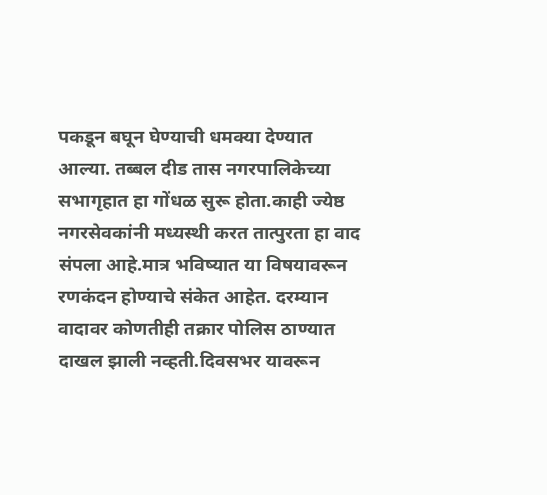पकडून बघून घेण्याची धमक्या देण्यात आल्या. तब्बल दीड तास नगरपालिकेच्या सभागृहात हा गोंधळ सुरू होता.काही ज्येष्ठ नगरसेवकांनी मध्यस्थी करत तात्पुरता हा वाद संपला आहे.मात्र भविष्यात या विषयावरून रणकंदन होण्याचे संकेत आहेत. दरम्यान वादावर कोणतीही तक्रार पोलिस ठाण्यात दाखल झाली नव्हती.दिवसभर यावरून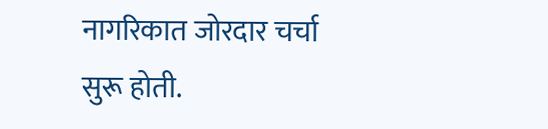नागरिकात जोरदार चर्चा सुरू होती.